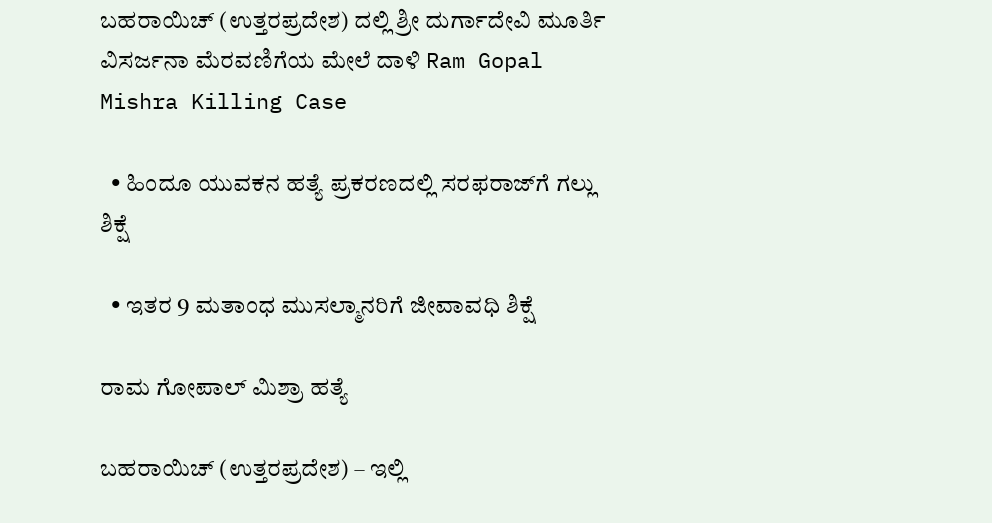ಬಹರಾಯಿಚ್ (ಉತ್ತರಪ್ರದೇಶ) ದಲ್ಲಿ ಶ್ರೀ ದುರ್ಗಾದೇವಿ ಮೂರ್ತಿ ವಿಸರ್ಜನಾ ಮೆರವಣಿಗೆಯ ಮೇಲೆ ದಾಳಿ Ram Gopal Mishra Killing Case

  • ಹಿಂದೂ ಯುವಕನ ಹತ್ಯೆ ಪ್ರಕರಣದಲ್ಲಿ ಸರಫರಾಜ್‌ಗೆ ಗಲ್ಲು ಶಿಕ್ಷೆ

  • ಇತರ 9 ಮತಾಂಧ ಮುಸಲ್ಮಾನರಿಗೆ ಜೀವಾವಧಿ ಶಿಕ್ಷೆ

ರಾಮ ಗೋಪಾಲ್ ಮಿಶ್ರಾ ಹತ್ಯೆ

ಬಹರಾಯಿಚ್ (ಉತ್ತರಪ್ರದೇಶ) – ಇಲ್ಲಿ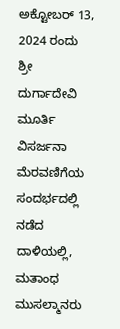ಅಕ್ಟೋಬರ್ 13, 2024 ರಂದು ಶ್ರೀ ದುರ್ಗಾದೇವಿ ಮೂರ್ತಿ ವಿಸರ್ಜನಾ ಮೆರವಣಿಗೆಯ ಸಂದರ್ಭದಲ್ಲಿ ನಡೆದ ದಾಳಿಯಲ್ಲಿ, ಮತಾಂಧ ಮುಸಲ್ಮಾನರು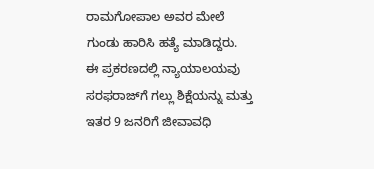ರಾಮಗೋಪಾಲ ಅವರ ಮೇಲೆ ಗುಂಡು ಹಾರಿಸಿ ಹತ್ಯೆ ಮಾಡಿದ್ದರು. ಈ ಪ್ರಕರಣದಲ್ಲಿ ನ್ಯಾಯಾಲಯವು ಸರಫರಾಜ್‌ಗೆ ಗಲ್ಲು ಶಿಕ್ಷೆಯನ್ನು ಮತ್ತು ಇತರ 9 ಜನರಿಗೆ ಜೀವಾವಧಿ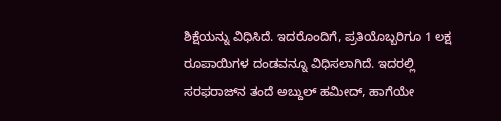ಶಿಕ್ಷೆಯನ್ನು ವಿಧಿಸಿದೆ. ಇದರೊಂದಿಗೆ, ಪ್ರತಿಯೊಬ್ಬರಿಗೂ 1 ಲಕ್ಷ ರೂಪಾಯಿಗಳ ದಂಡವನ್ನೂ ವಿಧಿಸಲಾಗಿದೆ. ಇದರಲ್ಲಿ ಸರಫರಾಜ್‌ನ ತಂದೆ ಅಬ್ದುಲ್ ಹಮೀದ್, ಹಾಗೆಯೇ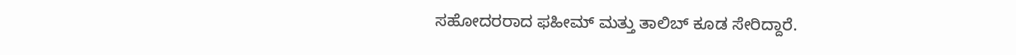ಸಹೋದರರಾದ ಫಹೀಮ್ ಮತ್ತು ತಾಲಿಬ್ ಕೂಡ ಸೇರಿದ್ದಾರೆ.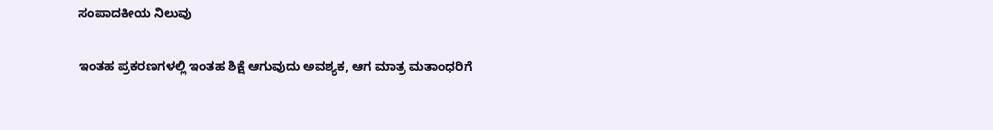ಸಂಪಾದಕೀಯ ನಿಲುವು

ಇಂತಹ ಪ್ರಕರಣಗಳಲ್ಲಿ ಇಂತಹ ಶಿಕ್ಷೆ ಆಗುವುದು ಅವಶ್ಯಕ, ಆಗ ಮಾತ್ರ ಮತಾಂಧರಿಗೆ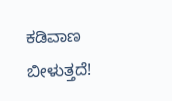ಕಡಿವಾಣ ಬೀಳುತ್ತದೆ!